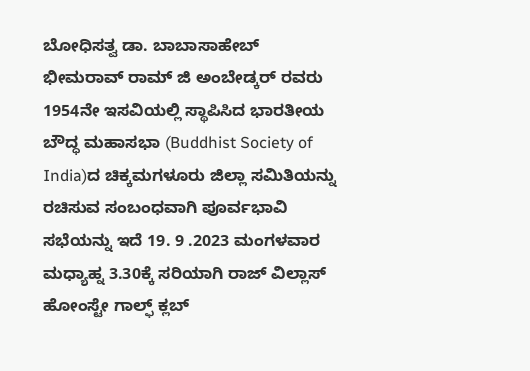ಬೋಧಿಸತ್ವ ಡಾ. ಬಾಬಾಸಾಹೇಬ್ ಭೀಮರಾವ್ ರಾಮ್ ಜಿ ಅಂಬೇಡ್ಕರ್ ರವರು 1954ನೇ ಇಸವಿಯಲ್ಲಿ ಸ್ಥಾಪಿಸಿದ ಭಾರತೀಯ ಬೌದ್ಧ ಮಹಾಸಭಾ (Buddhist Society of India)ದ ಚಿಕ್ಕಮಗಳೂರು ಜಿಲ್ಲಾ ಸಮಿತಿಯನ್ನು ರಚಿಸುವ ಸಂಬಂಧವಾಗಿ ಪೂರ್ವಭಾವಿ ಸಭೆಯನ್ನು ಇದೆ 19. 9 .2023 ಮಂಗಳವಾರ ಮಧ್ಯಾಹ್ನ 3.30ಕ್ಕೆ ಸರಿಯಾಗಿ ರಾಜ್ ವಿಲ್ಲಾಸ್ ಹೋಂಸ್ಟೇ ಗಾಲ್ಫ್ ಕ್ಲಬ್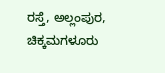ರಸ್ತೆ, ಅಲ್ಲಂಪುರ, ಚಿಕ್ಕಮಗಳೂರು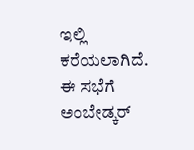ಇಲ್ಲಿ ಕರೆಯಲಾಗಿದೆ.
ಈ ಸಭೆಗೆ ಅಂಬೇಡ್ಕರ್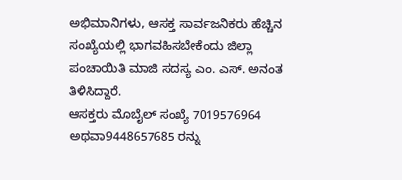ಅಭಿಮಾನಿಗಳು, ಆಸಕ್ತ ಸಾರ್ವಜನಿಕರು ಹೆಚ್ಚಿನ ಸಂಖ್ಯೆಯಲ್ಲಿ ಭಾಗವಹಿಸಬೇಕೆಂದು ಜಿಲ್ಲಾ ಪಂಚಾಯಿತಿ ಮಾಜಿ ಸದಸ್ಯ ಎಂ. ಎಸ್. ಅನಂತ ತಿಳಿಸಿದ್ದಾರೆ.
ಆಸಕ್ತರು ಮೊಬೈಲ್ ಸಂಖ್ಯೆ 7019576964 ಅಥವಾ9448657685 ರನ್ನು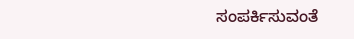ಸಂಪರ್ಕಿಸುವಂತೆ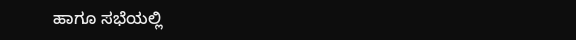ಹಾಗೂ ಸಭೆಯಲ್ಲಿ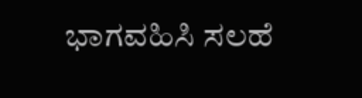ಭಾಗವಹಿಸಿ ಸಲಹೆ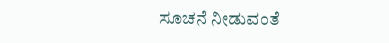ಸೂಚನೆ ನೀಡುವಂತೆ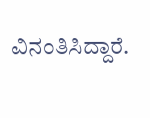ವಿನಂತಿಸಿದ್ದಾರೆ.